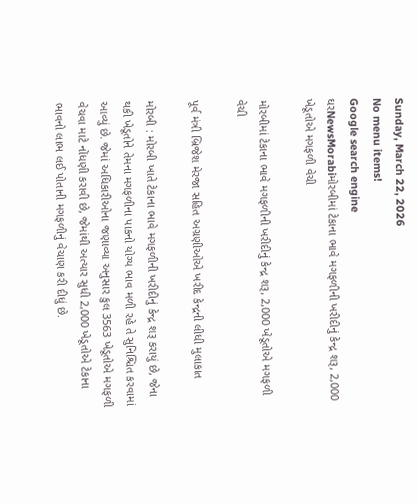Sunday, March 22, 2026
No menu items!
Google search engine
ઘરNewsMorabiમોરબીમાં ટેકાના ભાવે મગફળીની ખરીદીનું કેન્દ્ર શરૂ, 2,000 ખેડૂતોએ મગફળી વેચી

મોરબીમાં ટેકાના ભાવે મગફળીની ખરીદીનું કેન્દ્ર શરૂ, 2,000 ખેડૂતોએ મગફળી વેચી

પૂર્વ મંત્રી બ્રિજેશ મેરજા સહિત અગ્રણીઓએ ખરીદ કેન્દ્રની લીધી મુલાકાત

મોરબી : મોરબી ખાતે ટેકાના ભાવે મગફળીની ખરીદીનું કેન્દ્ર શરૂ કરાયું છે, જેના થકી ખેડૂતોને તેમના મગફળીના પાકનો યોગ્ય ભાવ મળી રહે તે સુનિશ્ચિત કરવામાં આવ્યું છે. જેમાં અધિકારીઓના જણાવ્યા અનુસાર કુલ 3563 ખેડૂતોએ મગફળી વેચવા માટે નોંધણી કરાવી છે, જેમાંથી અત્યાર સુધી 2,000 ખેડૂતોએ ટેકાના ભાવનો લાભ લઈ પોતાની મગફળીનું વેચાણ કરી દીધું છે.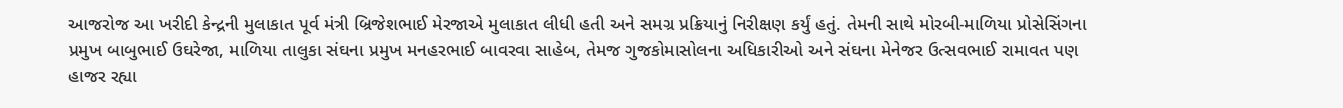આજરોજ આ ખરીદી કેન્દ્રની મુલાકાત પૂર્વ મંત્રી બ્રિજેશભાઈ મેરજાએ મુલાકાત લીધી હતી અને સમગ્ર પ્રક્રિયાનું નિરીક્ષણ કર્યું હતું. તેમની સાથે મોરબી-માળિયા પ્રોસેસિંગના પ્રમુખ બાબુભાઈ ઉઘરેજા, માળિયા તાલુકા સંઘના પ્રમુખ મનહરભાઈ બાવરવા સાહેબ, તેમજ ગુજકોમાસોલના અધિકારીઓ અને સંઘના મેનેજર ઉત્સવભાઈ રામાવત પણ હાજર રહ્યા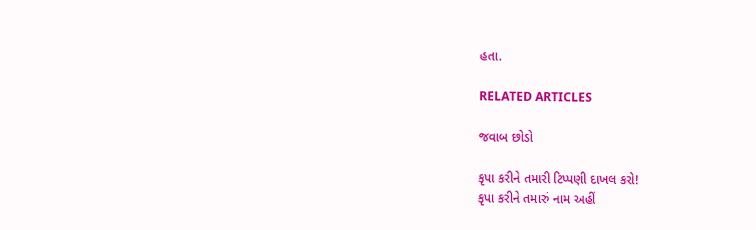હતા.

RELATED ARTICLES

જવાબ છોડો

કૃપા કરીને તમારી ટિપ્પણી દાખલ કરો!
કૃપા કરીને તમારું નામ અહીં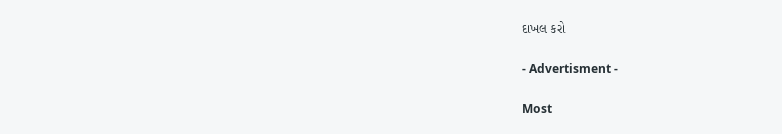દાખલ કરો

- Advertisment -

Most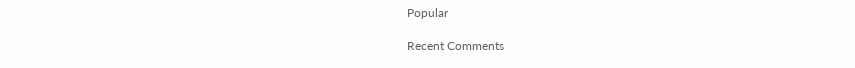Popular

Recent Comments